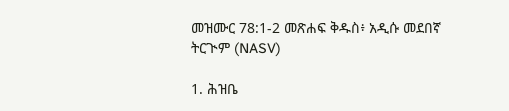መዝሙር 78:1-2 መጽሐፍ ቅዱስ፥ አዲሱ መደበኛ ትርጒም (NASV)

1. ሕዝቤ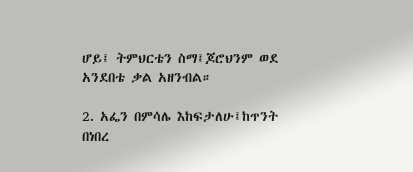ሆይ፤ ትምህርቴን ስማ፤ጆሮህንም ወደ አንደበቴ ቃል አዘንብል።

2. አፌን በምሳሌ እከፍታለሁ፤ከጥንት በነበረ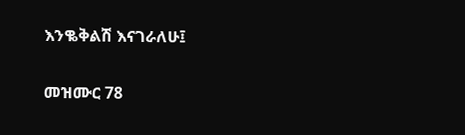እንቈቅልሽ እናገራለሁ፤

መዝሙር 78